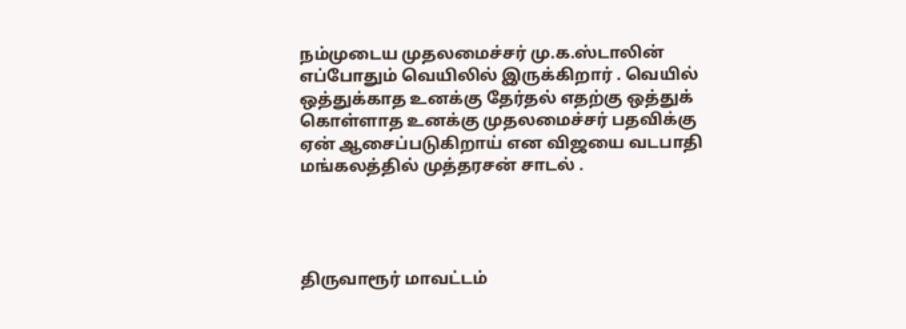நம்முடைய முதலமைச்சர் மு.க.ஸ்டாலின் எப்போதும் வெயிலில் இருக்கிறார் . வெயில் ஒத்துக்காத உனக்கு தேர்தல் எதற்கு ஒத்துக் கொள்ளாத உனக்கு முதலமைச்சர் பதவிக்கு ஏன் ஆசைப்படுகிறாய் என விஜயை வடபாதி மங்கலத்தில் முத்தரசன் சாடல் .




திருவாரூர் மாவட்டம்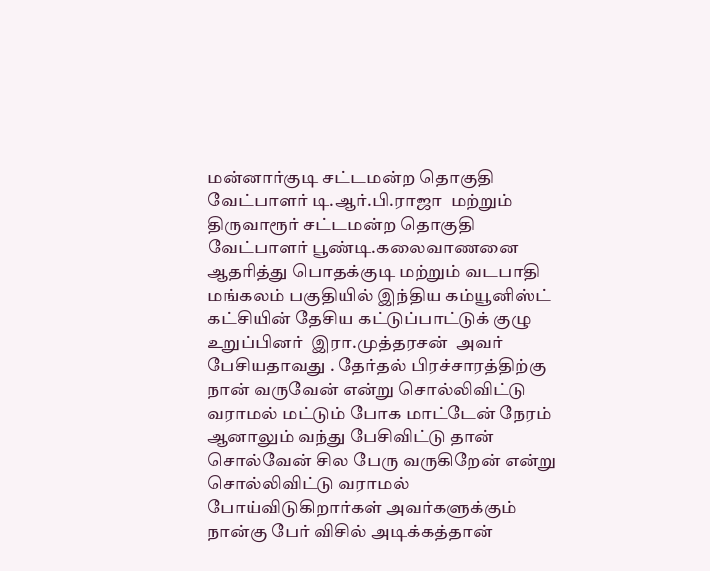மன்னார்குடி சட்டமன்ற தொகுதி வேட்பாளர் டி.ஆர்.பி.ராஜா  மற்றும் திருவாரூர் சட்டமன்ற தொகுதி வேட்பாளர் பூண்டி.கலைவாணனை ஆதரித்து பொதக்குடி மற்றும் வடபாதி மங்கலம் பகுதியில் இந்திய கம்யூனிஸ்ட் கட்சியின் தேசிய கட்டுப்பாட்டுக் குழு உறுப்பினர்  இரா.முத்தரசன்  அவர் பேசியதாவது . தேர்தல் பிரச்சாரத்திற்கு நான் வருவேன் என்று சொல்லிவிட்டு வராமல் மட்டும் போக மாட்டேன் நேரம் ஆனாலும் வந்து பேசிவிட்டு தான் சொல்வேன் சில பேரு வருகிறேன் என்று சொல்லிவிட்டு வராமல் போய்விடுகிறார்கள் அவர்களுக்கும் நான்கு பேர் விசில் அடிக்கத்தான்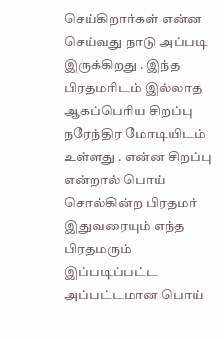செய்கிறார்கள் என்ன செய்வது நாடு அப்படி இருக்கிறது . இந்த பிரதமரிடம் இல்லாத ஆகப்பெரிய சிறப்பு நரேந்திர மோடியிடம் உள்ளது . என்ன சிறப்பு என்றால் பொய் சொல்கின்ற பிரதமர் இதுவரையும் எந்த பிரதமரும் இப்படிப்பட்ட அப்பட்டமான பொய்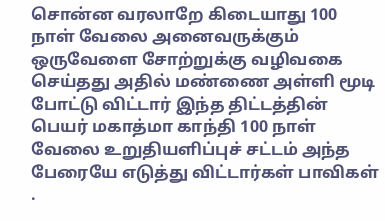சொன்ன வரலாறே கிடையாது 100 நாள் வேலை அனைவருக்கும் ஒருவேளை சோற்றுக்கு வழிவகை செய்தது அதில் மண்ணை அள்ளி மூடி போட்டு விட்டார் இந்த திட்டத்தின் பெயர் மகாத்மா காந்தி 100 நாள் வேலை உறுதியளிப்புச் சட்டம் அந்த பேரையே எடுத்து விட்டார்கள் பாவிகள் .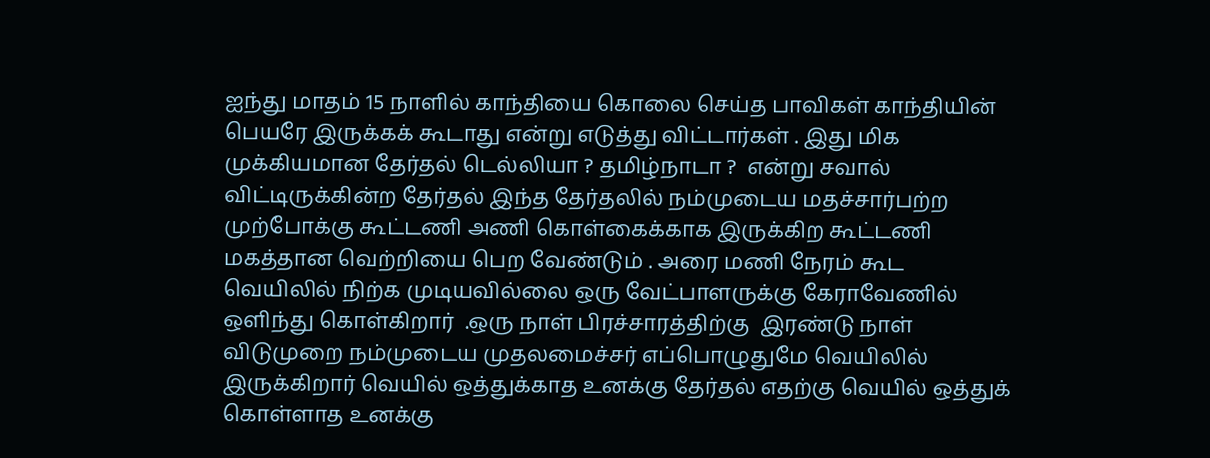ஐந்து மாதம் 15 நாளில் காந்தியை கொலை செய்த பாவிகள் காந்தியின் பெயரே இருக்கக் கூடாது என்று எடுத்து விட்டார்கள் . இது மிக முக்கியமான தேர்தல் டெல்லியா ? தமிழ்நாடா ?  என்று சவால் விட்டிருக்கின்ற தேர்தல் இந்த தேர்தலில் நம்முடைய மதச்சார்பற்ற முற்போக்கு கூட்டணி அணி கொள்கைக்காக இருக்கிற கூட்டணி மகத்தான வெற்றியை பெற வேண்டும் . அரை மணி நேரம் கூட வெயிலில் நிற்க முடியவில்லை ஒரு வேட்பாளருக்கு கேராவேணில் ஒளிந்து கொள்கிறார்  .ஒரு நாள் பிரச்சாரத்திற்கு  இரண்டு நாள் விடுமுறை நம்முடைய முதலமைச்சர் எப்பொழுதுமே வெயிலில் இருக்கிறார் வெயில் ஒத்துக்காத உனக்கு தேர்தல் எதற்கு வெயில் ஒத்துக் கொள்ளாத உனக்கு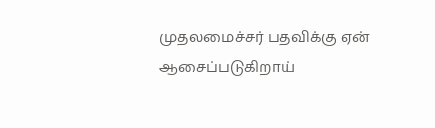முதலமைச்சர் பதவிக்கு ஏன் ஆசைப்படுகிறாய்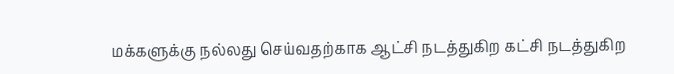மக்களுக்கு நல்லது செய்வதற்காக ஆட்சி நடத்துகிற கட்சி நடத்துகிற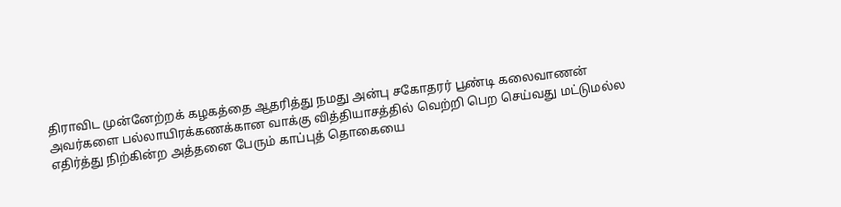திராவிட முன்னேற்றக் கழகத்தை ஆதரித்து நமது அன்பு சகோதரர் பூண்டி கலைவாணன் அவர்களை பல்லாயிரக்கணக்கான வாக்கு வித்தியாசத்தில் வெற்றி பெற செய்வது மட்டுமல்ல எதிர்த்து நிற்கின்ற அத்தனை பேரும் காப்புத் தொகையை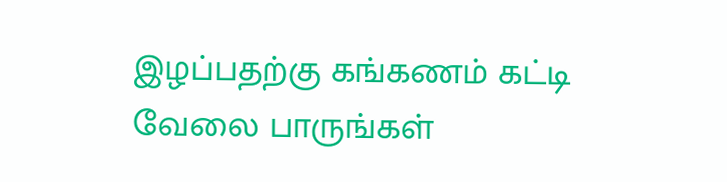இழப்பதற்கு கங்கணம் கட்டி வேலை பாருங்கள்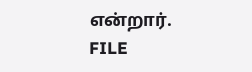என்றார்.
FILE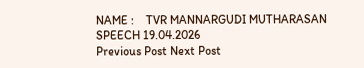NAME :    TVR MANNARGUDI MUTHARASAN SPEECH 19.04.2026
Previous Post Next Post